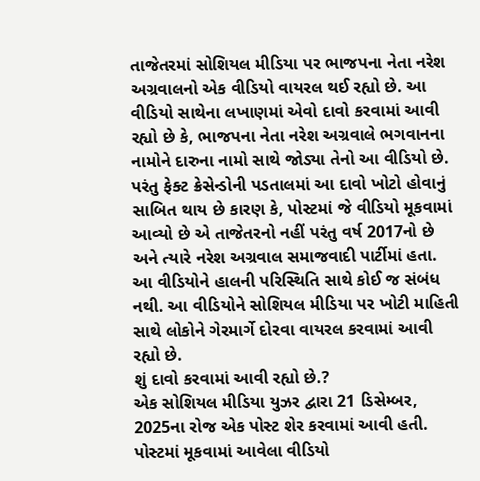તાજેતરમાં સોશિયલ મીડિયા પર ભાજપના નેતા નરેશ અગ્રવાલનો એક વીડિયો વાયરલ થઈ રહ્યો છે. આ વીડિયો સાથેના લખાણમાં એવો દાવો કરવામાં આવી રહ્યો છે કે, ભાજપના નેતા નરેશ અગ્રવાલે ભગવાનના નામોને દારુના નામો સાથે જોડ્યા તેનો આ વીડિયો છે. પરંતુ ફેક્ટ ક્રેસેન્ડોની પડતાલમાં આ દાવો ખોટો હોવાનું સાબિત થાય છે કારણ કે, પોસ્ટમાં જે વીડિયો મૂકવામાં આવ્યો છે એ તાજેતરનો નહીં પરંતુ વર્ષ 2017નો છે અને ત્યારે નરેશ અગ્રવાલ સમાજવાદી પાર્ટીમાં હતા. આ વીડિયોને હાલની પરિસ્થિતિ સાથે કોઈ જ સંબંધ નથી. આ વીડિયોને સોશિયલ મીડિયા પર ખોટી માહિતી સાથે લોકોને ગેરમાર્ગે દોરવા વાયરલ કરવામાં આવી રહ્યો છે.
શું દાવો કરવામાં આવી રહ્યો છે.?
એક સોશિયલ મીડિયા યુઝર દ્વારા 21 ડિસેમ્બર, 2025ના રોજ એક પોસ્ટ શેર કરવામાં આવી હતી. પોસ્ટમાં મૂકવામાં આવેલા વીડિયો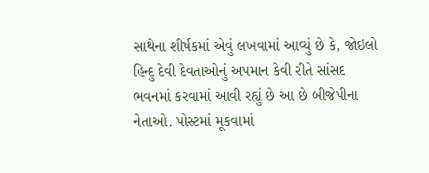સાથેના શીર્ષકમાં એવું લખવામાં આવ્યું છે કે, જોઇલો હિન્દુ દેવી દેવતાઓનું અપમાન કેવી રીતે સાંસદ ભવનમાં કરવામાં આવી રહ્યું છે આ છે બીજેપીના નેતાઓ. પોસ્ટમાં મૂકવામાં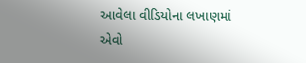આવેલા વીડિયોના લખાણમાં એવો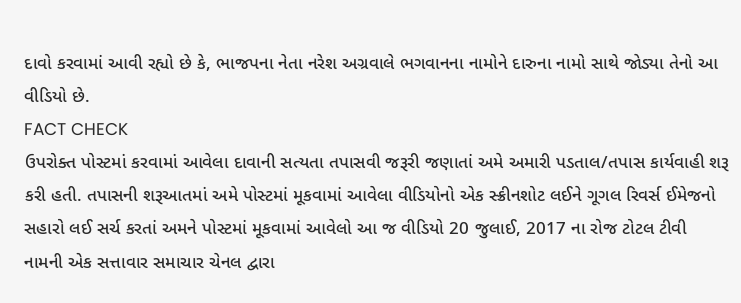દાવો કરવામાં આવી રહ્યો છે કે, ભાજપના નેતા નરેશ અગ્રવાલે ભગવાનના નામોને દારુના નામો સાથે જોડ્યા તેનો આ વીડિયો છે.
FACT CHECK
ઉપરોક્ત પોસ્ટમાં કરવામાં આવેલા દાવાની સત્યતા તપાસવી જરૂરી જણાતાં અમે અમારી પડતાલ/તપાસ કાર્યવાહી શરૂ કરી હતી. તપાસની શરૂઆતમાં અમે પોસ્ટમાં મૂકવામાં આવેલા વીડિયોનો એક સ્ક્રીનશોટ લઈને ગૂગલ રિવર્સ ઈમેજનો સહારો લઈ સર્ચ કરતાં અમને પોસ્ટમાં મૂકવામાં આવેલો આ જ વીડિયો 20 જુલાઈ, 2017 ના રોજ ટોટલ ટીવી નામની એક સત્તાવાર સમાચાર ચેનલ દ્વારા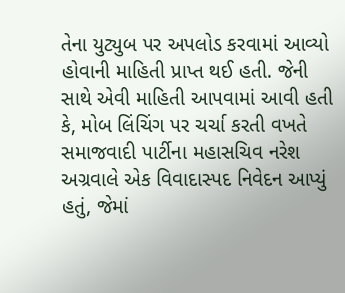તેના યુટ્યુબ પર અપલોડ કરવામાં આવ્યો હોવાની માહિતી પ્રાપ્ત થઈ હતી. જેની સાથે એવી માહિતી આપવામાં આવી હતી કે, મોબ લિંચિંગ પર ચર્ચા કરતી વખતે સમાજવાદી પાર્ટીના મહાસચિવ નરેશ અગ્રવાલે એક વિવાદાસ્પદ નિવેદન આપ્યું હતું, જેમાં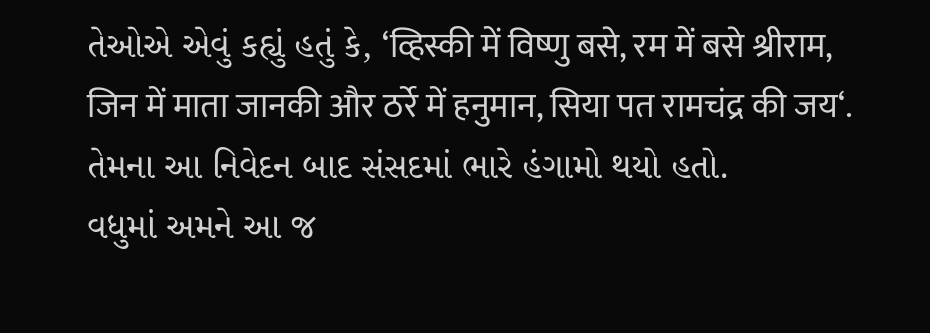તેઓએ એવું કહ્યું હતું કે, ‘व्हिस्की में विष्णु बसे, रम में बसे श्रीराम, जिन में माता जानकी और ठर्रे में हनुमान, सिया पत रामचंद्र की जय‘. તેમના આ નિવેદન બાદ સંસદમાં ભારે હંગામો થયો હતો.
વધુમાં અમને આ જ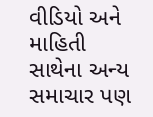વીડિયો અને માહિતી સાથેના અન્ય સમાચાર પણ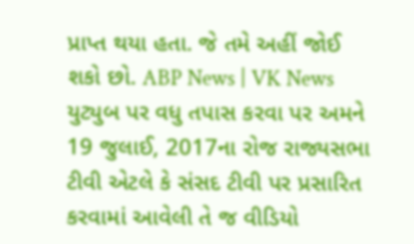પ્રાપ્ત થયા હતા. જે તમે અહીં જોઈ શકો છો. ABP News | VK News
યુટ્યુબ પર વધુ તપાસ કરવા પર અમને 19 જુલાઈ, 2017ના રોજ રાજ્યસભા ટીવી એટલે કે સંસદ ટીવી પર પ્રસારિત કરવામાં આવેલી તે જ વીડિયો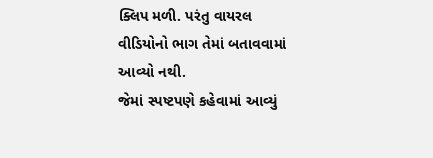ક્લિપ મળી. પરંતુ વાયરલ વીડિયોનો ભાગ તેમાં બતાવવામાં આવ્યો નથી.
જેમાં સ્પષ્ટપણે કહેવામાં આવ્યું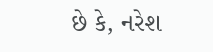છે કે, નરેશ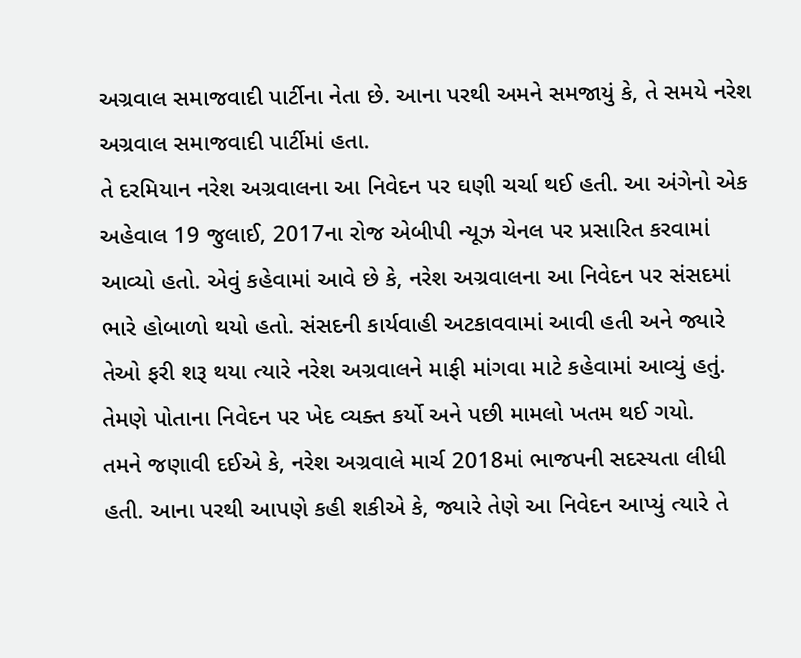અગ્રવાલ સમાજવાદી પાર્ટીના નેતા છે. આના પરથી અમને સમજાયું કે, તે સમયે નરેશ અગ્રવાલ સમાજવાદી પાર્ટીમાં હતા.
તે દરમિયાન નરેશ અગ્રવાલના આ નિવેદન પર ઘણી ચર્ચા થઈ હતી. આ અંગેનો એક અહેવાલ 19 જુલાઈ, 2017ના રોજ એબીપી ન્યૂઝ ચેનલ પર પ્રસારિત કરવામાં આવ્યો હતો. એવું કહેવામાં આવે છે કે, નરેશ અગ્રવાલના આ નિવેદન પર સંસદમાં ભારે હોબાળો થયો હતો. સંસદની કાર્યવાહી અટકાવવામાં આવી હતી અને જ્યારે તેઓ ફરી શરૂ થયા ત્યારે નરેશ અગ્રવાલને માફી માંગવા માટે કહેવામાં આવ્યું હતું. તેમણે પોતાના નિવેદન પર ખેદ વ્યક્ત કર્યો અને પછી મામલો ખતમ થઈ ગયો.
તમને જણાવી દઈએ કે, નરેશ અગ્રવાલે માર્ચ 2018માં ભાજપની સદસ્યતા લીધી હતી. આના પરથી આપણે કહી શકીએ કે, જ્યારે તેણે આ નિવેદન આપ્યું ત્યારે તે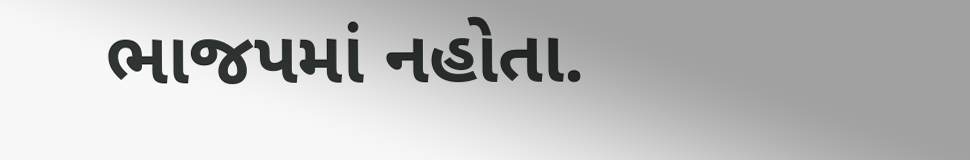ભાજપમાં નહોતા.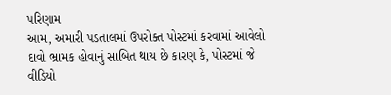પરિણામ
આમ, અમારી પડતાલમાં ઉપરોક્ત પોસ્ટમાં કરવામાં આવેલો દાવો ભ્રામક હોવાનું સાબિત થાય છે કારણ કે, પોસ્ટમાં જે વીડિયો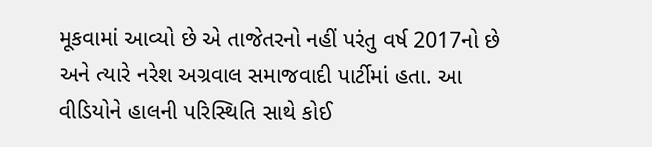મૂકવામાં આવ્યો છે એ તાજેતરનો નહીં પરંતુ વર્ષ 2017નો છે અને ત્યારે નરેશ અગ્રવાલ સમાજવાદી પાર્ટીમાં હતા. આ વીડિયોને હાલની પરિસ્થિતિ સાથે કોઈ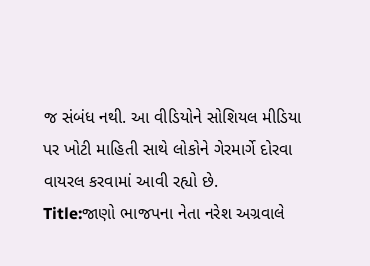જ સંબંધ નથી. આ વીડિયોને સોશિયલ મીડિયા પર ખોટી માહિતી સાથે લોકોને ગેરમાર્ગે દોરવા વાયરલ કરવામાં આવી રહ્યો છે.
Title:જાણો ભાજપના નેતા નરેશ અગ્રવાલે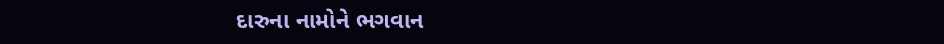દારુના નામોને ભગવાન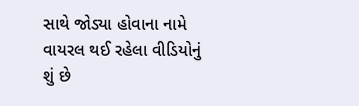સાથે જોડ્યા હોવાના નામે વાયરલ થઈ રહેલા વીડિયોનું શું છે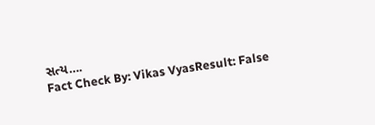સત્ય….
Fact Check By: Vikas VyasResult: False